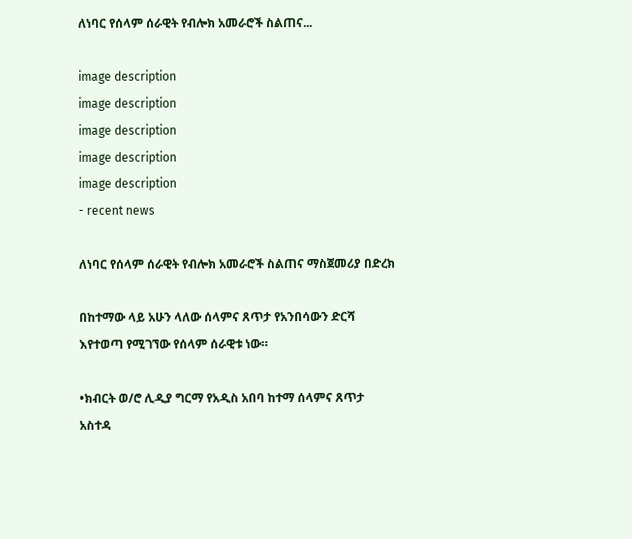ለነባር የሰላም ሰራዊት የብሎክ አመራሮች ስልጠና...

image description
image description
image description
image description
image description
- recent news

ለነባር የሰላም ሰራዊት የብሎክ አመራሮች ስልጠና ማስጀመሪያ በድረክ

በከተማው ላይ አሁን ላለው ሰላምና ጸጥታ የአንበሳውን ድርሻ እየተወጣ የሚገኘው የሰላም ሰራዊቱ ነው።

•ክብርት ወ/ሮ ሊዲያ ግርማ የአዲስ አበባ ከተማ ሰላምና ጸጥታ አስተዳ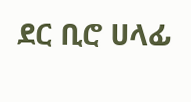ደር ቢሮ ሀላፊ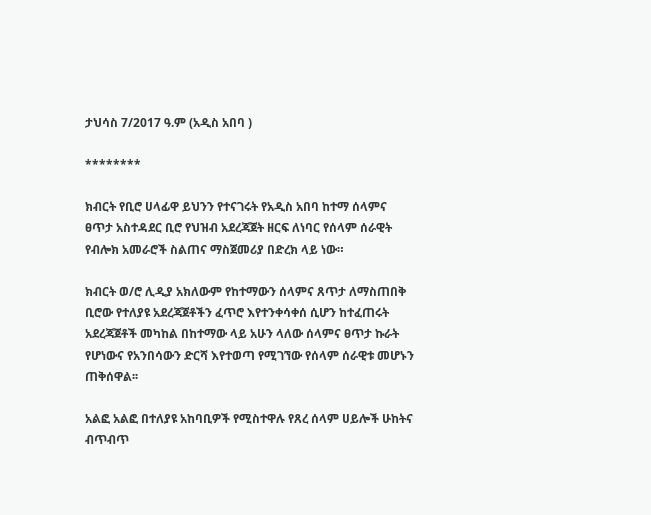ታህሳስ 7/2017 ዓ.ም (አዲስ አበባ )

********

ክብርት የቢሮ ሀላፊዋ ይህንን የተናገሩት የአዲስ አበባ ከተማ ሰላምና ፀጥታ አስተዳደር ቢሮ የህዝብ አደረጃጀት ዘርፍ ለነባር የሰላም ሰራዊት የብሎክ አመራሮች ስልጠና ማስጀመሪያ በድረክ ላይ ነው።

ክብርት ወ/ሮ ሊዲያ አክለውም የከተማውን ሰላምና ጸጥታ ለማስጠበቅ ቢሮው የተለያዩ አደረጃጀቶችን ፈጥሮ እየተንቀሳቀሰ ሲሆን ከተፈጠሩት አደረጃጀቶች መካከል በከተማው ላይ አሁን ላለው ሰላምና ፀጥታ ኩራት የሆነውና የአንበሳውን ድርሻ እየተወጣ የሚገኘው የሰላም ሰራዊቱ መሆኑን ጠቅሰዋል፡፡

አልፎ አልፎ በተለያዩ አከባቢዎች የሚስተዋሉ የጸረ ሰላም ሀይሎች ሁከትና ብጥብጥ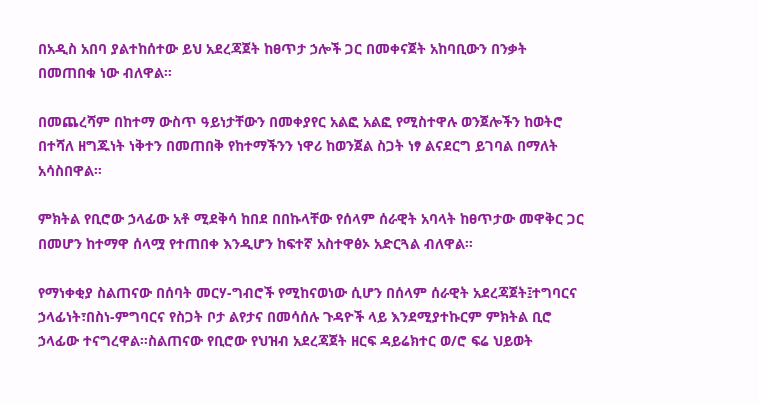በአዲስ አበባ ያልተከሰተው ይህ አደረጃጀት ከፀጥታ ኃሎች ጋር በመቀናጀት አከባቢውን በንቃት በመጠበቁ ነው ብለዋል፡፡

በመጨረሻም በከተማ ውስጥ ዓይነታቸውን በመቀያየር አልፎ አልፎ የሚስተዋሉ ወንጀሎችን ከወትሮ በተሻለ ዘግጁነት ነቅተን በመጠበቅ የከተማችንን ነዋሪ ከወንጀል ስጋት ነፃ ልናደርግ ይገባል በማለት አሳስበዋል፡፡

ምክትል የቢሮው ኃላፊው አቶ ሚደቅሳ ከበደ በበኩላቸው የሰላም ሰራዊት አባላት ከፀጥታው መዋቅር ጋር በመሆን ከተማዋ ሰላሟ የተጠበቀ እንዲሆን ከፍተኛ አስተዋፅኦ አድርጓል ብለዋል።

የማነቀቂያ ስልጠናው በሰባት መርሃ-ግብሮች የሚከናወነው ሲሆን በሰላም ሰራዊት አደረጃጀት፤ተግባርና ኃላፊነት፣በስነ-ምግባርና የስጋት ቦታ ልየታና በመሳሰሉ ጉዳዮች ላይ እንደሚያተኩርም ምክትል ቢሮ ኃላፊው ተናግረዋል።ስልጠናው የቢሮው የህዝብ አደረጃጀት ዘርፍ ዳይሬክተር ወ/ሮ ፍሬ ህይወት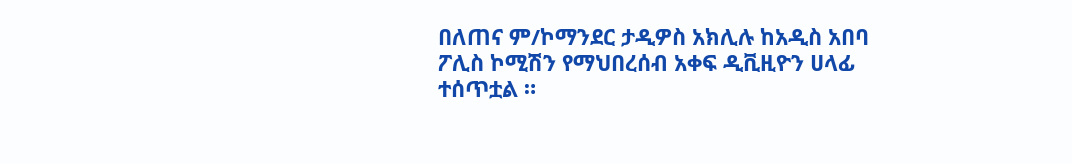በለጠና ም/ኮማንደር ታዲዎስ አክሊሉ ከአዲስ አበባ ፖሊስ ኮሚሽን የማህበረሰብ አቀፍ ዲቪዚዮን ሀላፊ ተሰጥቷል ።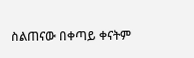ስልጠናው በቀጣይ ቀናትም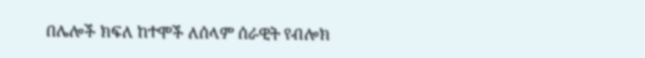በሌሎች ክፍለ ከተሞች ለሰላም ሰራዊት የብሎክ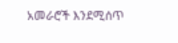አመራሮች እንደሚሰጥ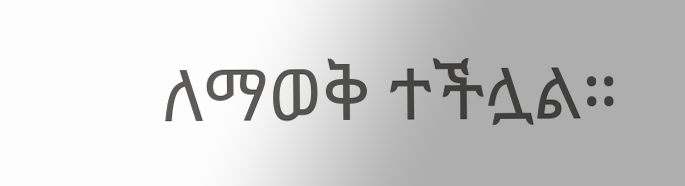ለማወቅ ተችሏል።